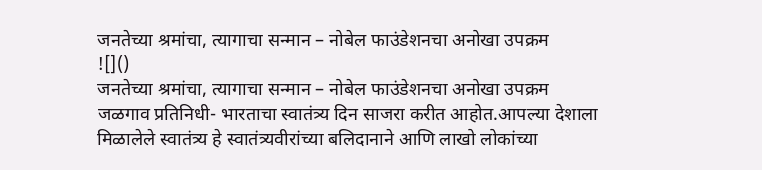जनतेच्या श्रमांचा, त्यागाचा सन्मान – नोबेल फाउंडेशनचा अनोखा उपक्रम
![]()
जनतेच्या श्रमांचा, त्यागाचा सन्मान – नोबेल फाउंडेशनचा अनोखा उपक्रम
जळगाव प्रतिनिधी- भारताचा स्वातंत्र्य दिन साजरा करीत आहोत.आपल्या देशाला मिळालेले स्वातंत्र्य हे स्वातंत्र्यवीरांच्या बलिदानाने आणि लाखो लोकांच्या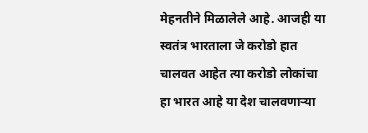मेहनतीने मिळालेले आहे. आजही या स्वतंत्र भारताला जे करोडो हात चालवत आहेत त्या करोडो लोकांचा हा भारत आहे या देश चालवणाऱ्या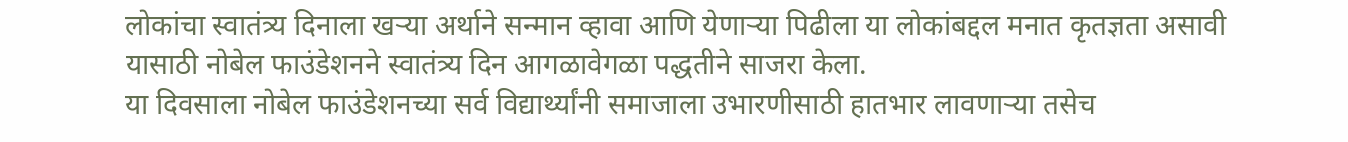लोकांचा स्वातंत्र्य दिनाला खऱ्या अर्थाने सन्मान व्हावा आणि येणाऱ्या पिढीला या लोकांबद्दल मनात कृतज्ञता असावी यासाठी नोबेल फाउंडेशनने स्वातंत्र्य दिन आगळावेगळा पद्धतीने साजरा केला.
या दिवसाला नोबेल फाउंडेशनच्या सर्व विद्यार्थ्यांनी समाजाला उभारणीसाठी हातभार लावणाऱ्या तसेच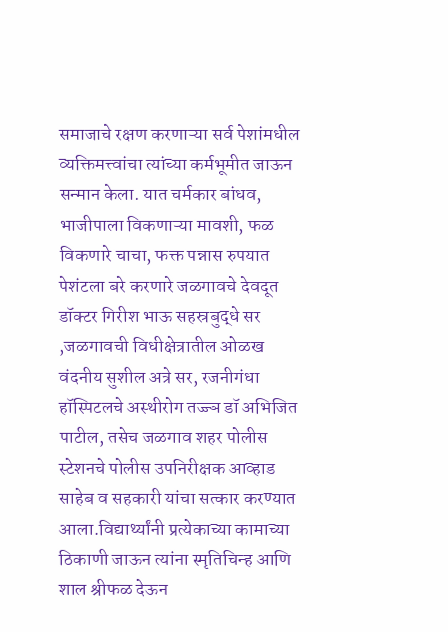समाजाचे रक्षण करणाऱ्या सर्व पेशांमधील व्यक्तिमत्त्वांचा त्यांच्या कर्मभूमीत जाऊन सन्मान केला. यात चर्मकार बांधव, भाजीपाला विकणाऱ्या मावशी, फळ विकणारे चाचा, फक्त पन्नास रुपयात पेशंटला बरे करणारे जळगावचे देवदूत डॉक्टर गिरीश भाऊ सहस्रबुद्धे सर ,जळगावची विधीक्षेत्रातील ओळख वंदनीय सुशील अत्रे सर, रजनीगंधा हॉस्पिटलचे अस्थीरोग तज्ज्ञ डॉ अभिजित पाटील, तसेच जळगाव शहर पोलीस स्टेशनचे पोलीस उपनिरीक्षक आव्हाड साहेब व सहकारी यांचा सत्कार करण्यात आला.विद्यार्थ्यांनी प्रत्येकाच्या कामाच्या ठिकाणी जाऊन त्यांना स्मृतिचिन्ह आणि शाल श्रीफळ देऊन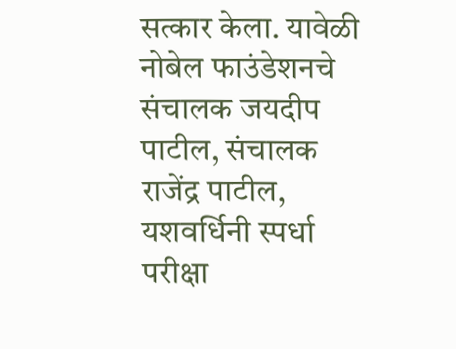सत्कार केला. यावेळी नोबेल फाउंडेशनचे संचालक जयदीप पाटील, संचालक राजेंद्र पाटील, यशवर्धिनी स्पर्धा परीक्षा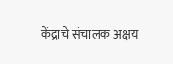केंद्राचे संचालक अक्षय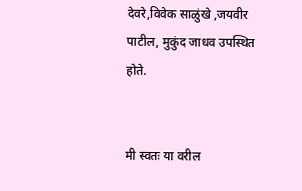देवरे,विवेक साळुंखे ,जयवीर पाटील, मुकुंद जाधव उपस्थित होते.


मी स्वतः या वरील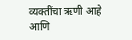व्यक्तींचा ऋणी आहे आणि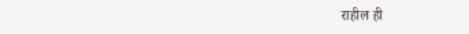राहील ही